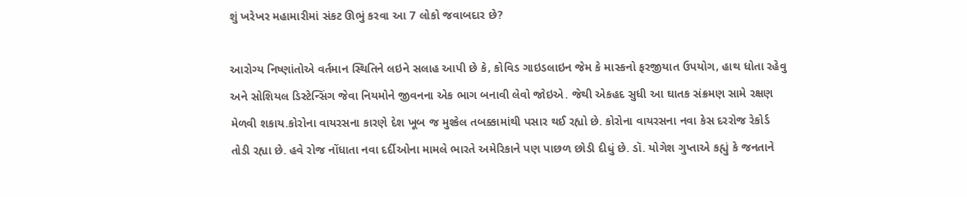શું ખરેખર મહામારીમાં સંકટ ઊભું કરવા આ 7 લોકો જવાબદાર છે?

આરોગ્ય નિષ્ણાંતોએ વર્તમાન સ્થિતિને લઇને સલાહ આપી છે કે, કોવિડ ગાઇડલાઇન જેમ કે માસ્કનો ફરજીયાત ઉપયોગ, હાથ ધોતા રહેવુ અને સોશિયલ ડિસ્ટેન્સિંગ જેવા નિયમોને જીવનના એક ભાગ બનાવી લેવો જોઇએ. જેથી એકહદ સુધી આ ઘાતક સંક્રમણ સામે રક્ષણ મેળવી શકાય.કોરોના વાયરસના કારણે દેશ ખૂબ જ મુશ્કેલ તબક્કામાંથી પસાર થઈ રહ્યો છે. કોરોના વાયરસના નવા કેસ દરરોજ રેકોર્ડ તોડી રહ્યા છે. હવે રોજ નોંધાતા નવા દર્દીઓના મામલે ભારતે અમેરિકાને પણ પાછળ છોડી દીધું છે. ડૉ. યોગેશ ગુપ્તાએ કહ્યું કે જનતાને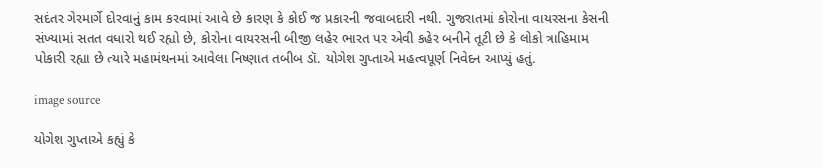સદંતર ગેરમાર્ગે દોરવાનું કામ કરવામાં આવે છે કારણ કે કોઈ જ પ્રકારની જવાબદારી નથી. ગુજરાતમાં કોરોના વાયરસના કેસની સંખ્યામાં સતત વધારો થઈ રહ્યો છે, કોરોના વાયરસની બીજી લહેર ભારત પર એવી કહેર બનીને તૂટી છે કે લોકો ત્રાહિમામ પોકારી રહ્યા છે ત્યારે મહામંથનમાં આવેલા નિષ્ણાત તબીબ ડૉ. યોગેશ ગુપ્તાએ મહત્વપૂર્ણ નિવેદન આપ્યું હતું.

image source

યોગેશ ગુપ્તાએ કહ્યું કે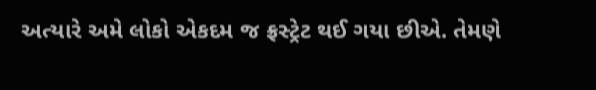અત્યારે અમે લોકો એકદમ જ ફ્રસ્ટ્રેટ થઈ ગયા છીએ. તેમણે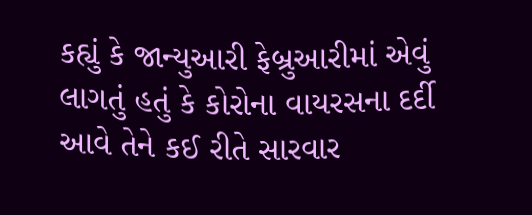કહ્યું કે જાન્યુઆરી ફેબ્રુઆરીમાં એવું લાગતું હતું કે કોરોના વાયરસના દર્દી આવે તેને કઈ રીતે સારવાર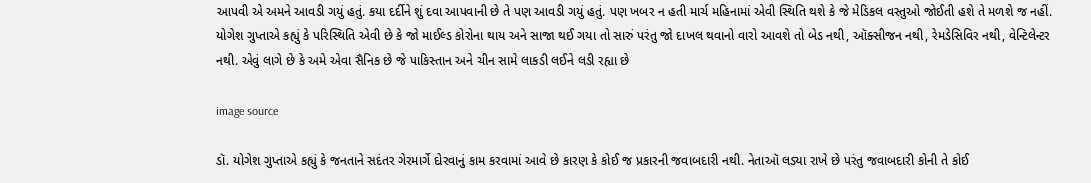આપવી એ અમને આવડી ગયું હતું. કયા દર્દીને શું દવા આપવાની છે તે પણ આવડી ગયું હતું. પણ ખબર ન હતી માર્ચ મહિનામાં એવી સ્થિતિ થશે કે જે મેડિકલ વસ્તુઓ જોઈતી હશે તે મળશે જ નહીં. યોગેશ ગુપ્તાએ કહ્યું કે પરિસ્થિતિ એવી છે કે જો માઈલ્ડ કોરોના થાય અને સાજા થઈ ગયા તો સારું પરંતુ જો દાખલ થવાનો વારો આવશે તો બેડ નથી, ઑક્સીજન નથી, રેમડેસિવિર નથી, વેન્ટિલેન્ટર નથી. એવું લાગે છે કે અમે એવા સૈનિક છે જે પાકિસ્તાન અને ચીન સામે લાકડી લઈને લડી રહ્યા છે

image source

ડૉ. યોગેશ ગુપ્તાએ કહ્યું કે જનતાને સદંતર ગેરમાર્ગે દોરવાનું કામ કરવામાં આવે છે કારણ કે કોઈ જ પ્રકારની જવાબદારી નથી. નેતાઑ લડ્યા રાખે છે પરંતુ જવાબદારી કોની તે કોઈ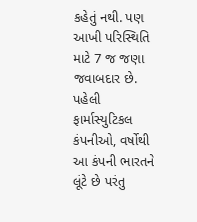કહેતું નથી. પણ આખી પરિસ્થિતિ માટે 7 જ જણા જવાબદાર છે. પહેલી ફાર્માસ્યુટિકલ કંપનીઓ, વર્ષોથી આ કંપની ભારતને લૂંટે છે પરંતુ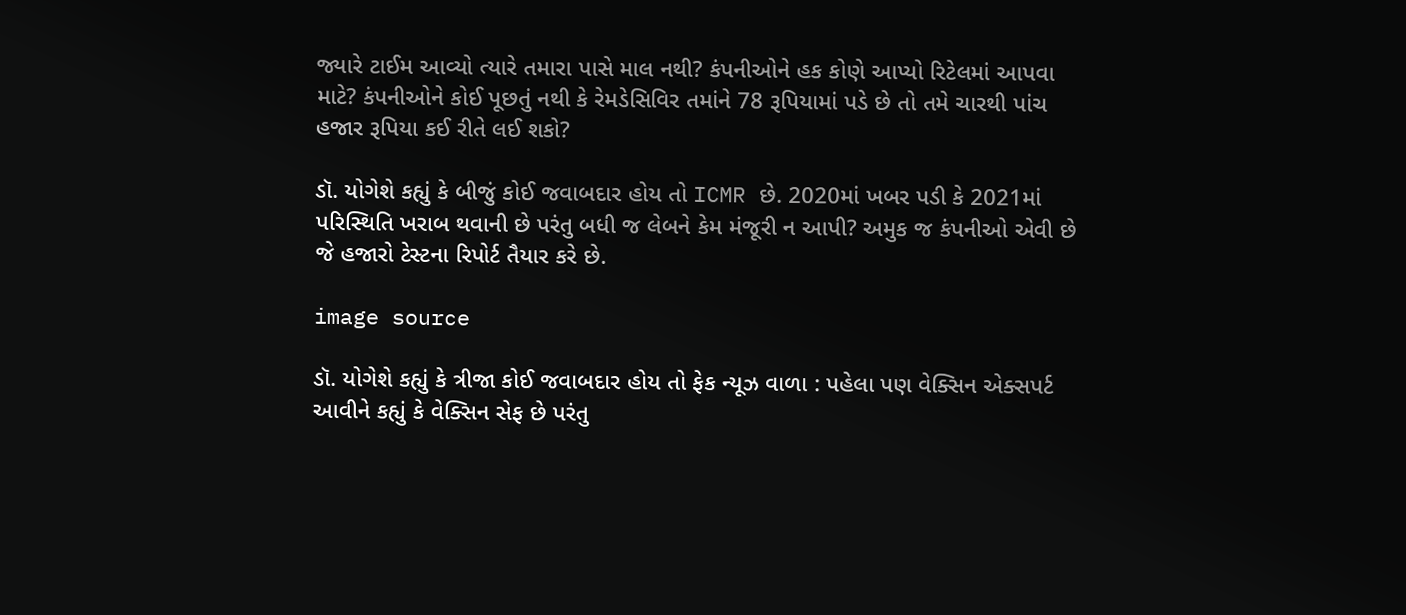જ્યારે ટાઈમ આવ્યો ત્યારે તમારા પાસે માલ નથી? કંપનીઓને હક કોણે આપ્યો રિટેલમાં આપવા માટે? કંપનીઓને કોઈ પૂછતું નથી કે રેમડેસિવિર તમાંને 78 રૂપિયામાં પડે છે તો તમે ચારથી પાંચ હજાર રૂપિયા કઈ રીતે લઈ શકો?

ડૉ. યોગેશે કહ્યું કે બીજું કોઈ જવાબદાર હોય તો ICMR છે. 2020માં ખબર પડી કે 2021માં પરિસ્થિતિ ખરાબ થવાની છે પરંતુ બધી જ લેબને કેમ મંજૂરી ન આપી? અમુક જ કંપનીઓ એવી છે જે હજારો ટેસ્ટના રિપોર્ટ તૈયાર કરે છે.

image source

ડૉ. યોગેશે કહ્યું કે ત્રીજા કોઈ જવાબદાર હોય તો ફેક ન્યૂઝ વાળા : પહેલા પણ વેક્સિન એક્સપર્ટ આવીને કહ્યું કે વેક્સિન સેફ છે પરંતુ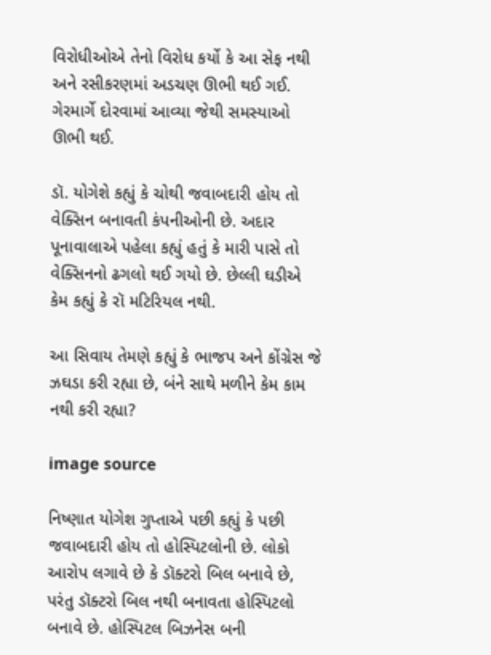વિરોધીઓએ તેનો વિરોધ કર્યો કે આ સેફ નથી અને રસીકરણમાં અડચણ ઊભી થઈ ગઈ. ગેરમાર્ગે દોરવામાં આવ્યા જેથી સમસ્યાઓ ઊભી થઈ.

ડૉ. યોગેશે કહ્યું કે ચોથી જવાબદારી હોય તો વેક્સિન બનાવતી કંપનીઓની છે. અદાર પૂનાવાલાએ પહેલા કહ્યું હતું કે મારી પાસે તો વેક્સિનનો ઢગલો થઈ ગયો છે. છેલ્લી ઘડીએ કેમ કહ્યું કે રૉ મટિરિયલ નથી.

આ સિવાય તેમણે કહ્યું કે ભાજપ અને કોંગ્રેસ જે ઝઘડા કરી રહ્યા છે, બંને સાથે મળીને કેમ કામ નથી કરી રહ્યા?

image source

નિષ્ણાત યોગેશ ગુપ્તાએ પછી કહ્યું કે પછી જવાબદારી હોય તો હોસ્પિટલોની છે. લોકો આરોપ લગાવે છે કે ડૉક્ટરો બિલ બનાવે છે, પરંતુ ડૉક્ટરો બિલ નથી બનાવતા હોસ્પિટલો બનાવે છે. હોસ્પિટલ બિઝનેસ બની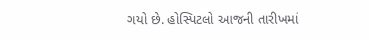ગયો છે. હોસ્પિટલો આજની તારીખમાં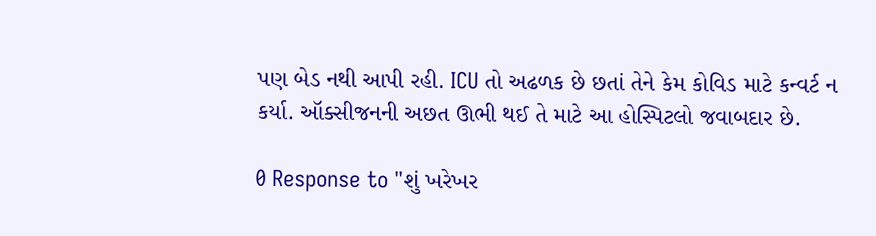પણ બેડ નથી આપી રહી. ICU તો અઢળક છે છતાં તેને કેમ કોવિડ માટે કન્વર્ટ ન કર્યા. ઑક્સીજનની અછત ઊભી થઈ તે માટે આ હોસ્પિટલો જવાબદાર છે.

0 Response to "શું ખરેખર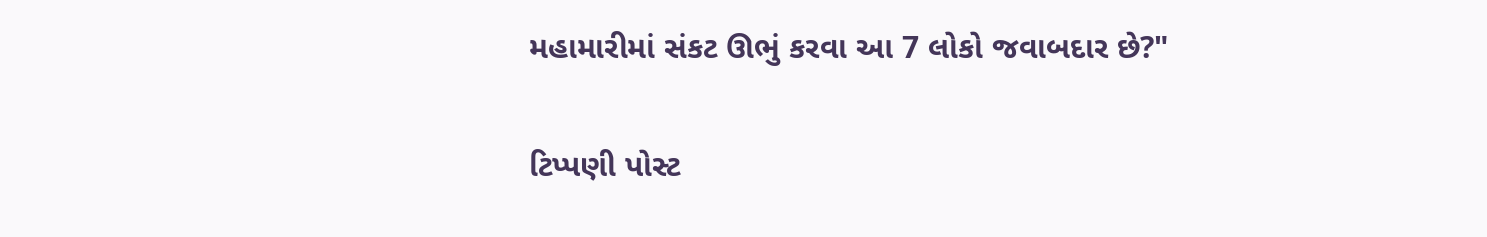મહામારીમાં સંકટ ઊભું કરવા આ 7 લોકો જવાબદાર છે?"

ટિપ્પણી પોસ્ટ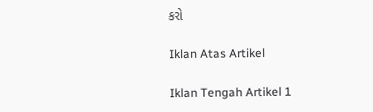કરો

Iklan Atas Artikel

Iklan Tengah Artikel 1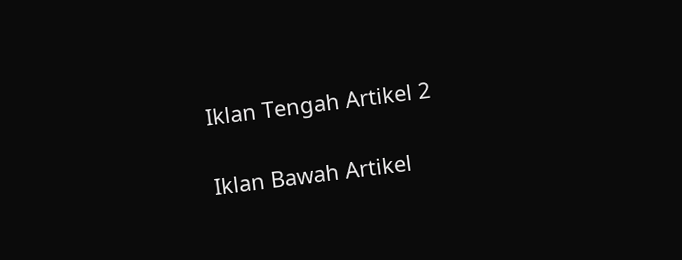Iklan Tengah Artikel 2

Iklan Bawah Artikel